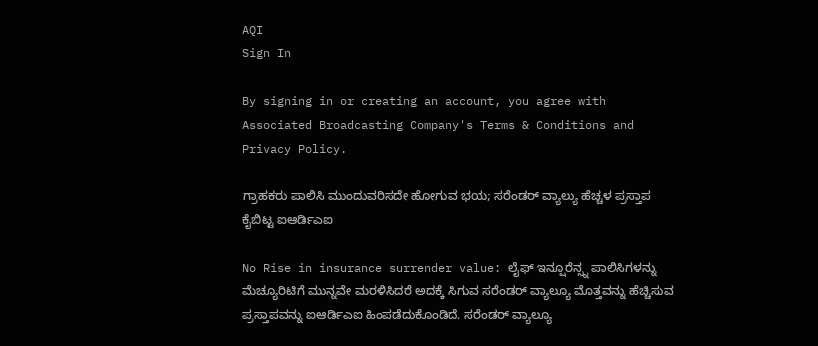AQI
Sign In

By signing in or creating an account, you agree with Associated Broadcasting Company's Terms & Conditions and Privacy Policy.

ಗ್ರಾಹಕರು ಪಾಲಿಸಿ ಮುಂದುವರಿಸದೇ ಹೋಗುವ ಭಯ; ಸರೆಂಡರ್ ವ್ಯಾಲ್ಯು ಹೆಚ್ಚಳ ಪ್ರಸ್ತಾಪ ಕೈಬಿಟ್ಟ ಐಆರ್ಡಿಎಐ

No Rise in insurance surrender value: ಲೈಫ್ ಇನ್ಷೂರೆನ್ಸ್ನ ಪಾಲಿಸಿಗಳನ್ನು ಮೆಚ್ಯೂರಿಟಿಗೆ ಮುನ್ನವೇ ಮರಳಿಸಿದರೆ ಅದಕ್ಕೆ ಸಿಗುವ ಸರೆಂಡರ್ ವ್ಯಾಲ್ಯೂ ಮೊತ್ತವನ್ನು ಹೆಚ್ಚಿಸುವ ಪ್ರಸ್ತಾಪವನ್ನು ಐಆರ್ಡಿಎಐ ಹಿಂಪಡೆದುಕೊಂಡಿದೆ. ಸರೆಂಡರ್ ವ್ಯಾಲ್ಯೂ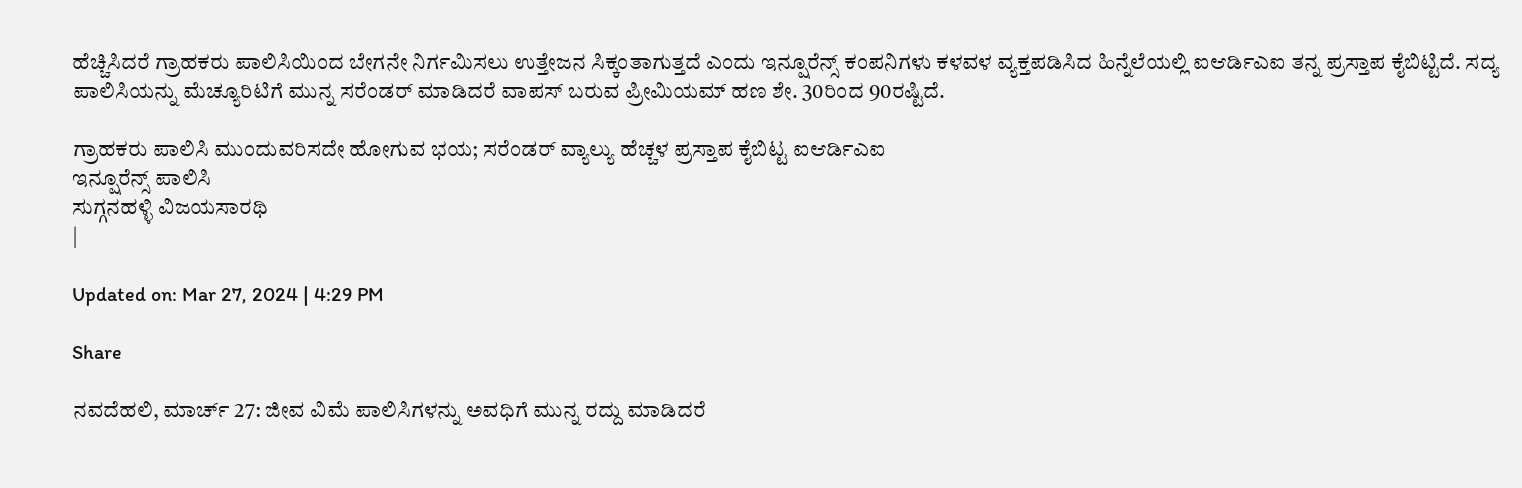ಹೆಚ್ಚಿಸಿದರೆ ಗ್ರಾಹಕರು ಪಾಲಿಸಿಯಿಂದ ಬೇಗನೇ ನಿರ್ಗಮಿಸಲು ಉತ್ತೇಜನ ಸಿಕ್ಕಂತಾಗುತ್ತದೆ ಎಂದು ಇನ್ಷೂರೆನ್ಸ್ ಕಂಪನಿಗಳು ಕಳವಳ ವ್ಯಕ್ತಪಡಿಸಿದ ಹಿನ್ನೆಲೆಯಲ್ಲಿ ಐಆರ್ಡಿಎಐ ತನ್ನ ಪ್ರಸ್ತಾಪ ಕೈಬಿಟ್ಟಿದೆ. ಸದ್ಯ ಪಾಲಿಸಿಯನ್ನು ಮೆಚ್ಯೂರಿಟಿಗೆ ಮುನ್ನ ಸರೆಂಡರ್ ಮಾಡಿದರೆ ವಾಪಸ್ ಬರುವ ಪ್ರೀಮಿಯಮ್ ಹಣ ಶೇ. 30ರಿಂದ 90ರಷ್ಟಿದೆ.

ಗ್ರಾಹಕರು ಪಾಲಿಸಿ ಮುಂದುವರಿಸದೇ ಹೋಗುವ ಭಯ; ಸರೆಂಡರ್ ವ್ಯಾಲ್ಯು ಹೆಚ್ಚಳ ಪ್ರಸ್ತಾಪ ಕೈಬಿಟ್ಟ ಐಆರ್ಡಿಎಐ
ಇನ್ಷೂರೆನ್ಸ್ ಪಾಲಿಸಿ
ಸುಗ್ಗನಹಳ್ಳಿ ವಿಜಯಸಾರಥಿ
|

Updated on: Mar 27, 2024 | 4:29 PM

Share

ನವದೆಹಲಿ, ಮಾರ್ಚ್ 27: ಜೀವ ವಿಮೆ ಪಾಲಿಸಿಗಳನ್ನು ಅವಧಿಗೆ ಮುನ್ನ ರದ್ದು ಮಾಡಿದರೆ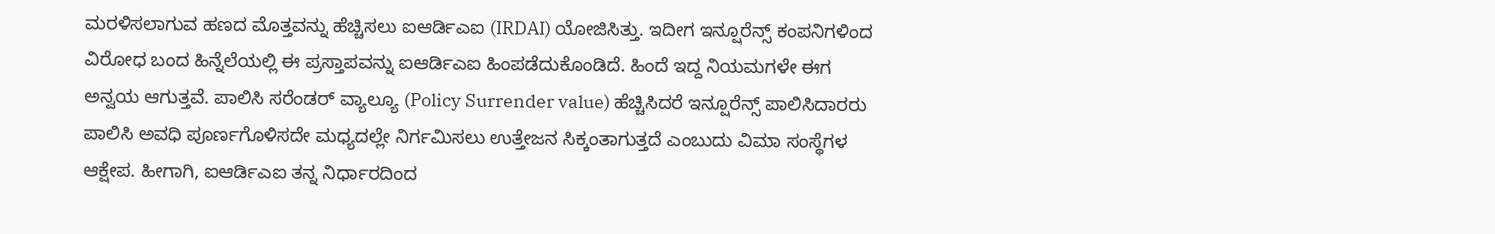ಮರಳಿಸಲಾಗುವ ಹಣದ ಮೊತ್ತವನ್ನು ಹೆಚ್ಚಿಸಲು ಐಆರ್ಡಿಎಐ (IRDAI) ಯೋಜಿಸಿತ್ತು. ಇದೀಗ ಇನ್ಷೂರೆನ್ಸ್ ಕಂಪನಿಗಳಿಂದ ವಿರೋಧ ಬಂದ ಹಿನ್ನೆಲೆಯಲ್ಲಿ ಈ ಪ್ರಸ್ತಾಪವನ್ನು ಐಆರ್ಡಿಎಐ ಹಿಂಪಡೆದುಕೊಂಡಿದೆ. ಹಿಂದೆ ಇದ್ದ ನಿಯಮಗಳೇ ಈಗ ಅನ್ವಯ ಆಗುತ್ತವೆ. ಪಾಲಿಸಿ ಸರೆಂಡರ್ ವ್ಯಾಲ್ಯೂ (Policy Surrender value) ಹೆಚ್ಚಿಸಿದರೆ ಇನ್ಷೂರೆನ್ಸ್ ಪಾಲಿಸಿದಾರರು ಪಾಲಿಸಿ ಅವಧಿ ಪೂರ್ಣಗೊಳಿಸದೇ ಮಧ್ಯದಲ್ಲೇ ನಿರ್ಗಮಿಸಲು ಉತ್ತೇಜನ ಸಿಕ್ಕಂತಾಗುತ್ತದೆ ಎಂಬುದು ವಿಮಾ ಸಂಸ್ಥೆಗಳ ಆಕ್ಷೇಪ. ಹೀಗಾಗಿ, ಐಆರ್ಡಿಎಐ ತನ್ನ ನಿರ್ಧಾರದಿಂದ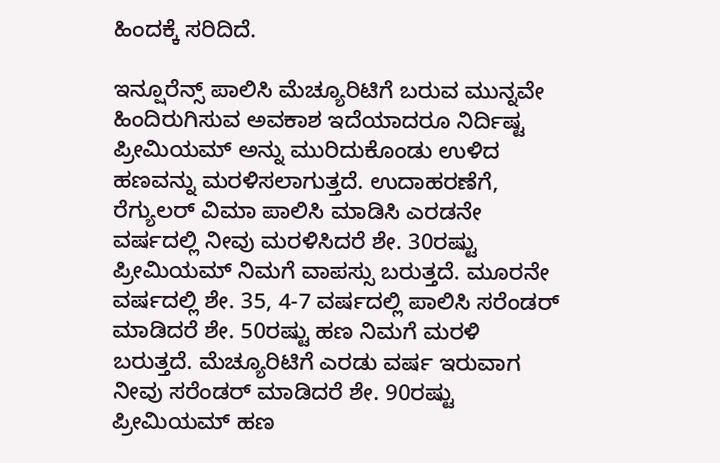ಹಿಂದಕ್ಕೆ ಸರಿದಿದೆ.

ಇನ್ಷೂರೆನ್ಸ್ ಪಾಲಿಸಿ ಮೆಚ್ಯೂರಿಟಿಗೆ ಬರುವ ಮುನ್ನವೇ ಹಿಂದಿರುಗಿಸುವ ಅವಕಾಶ ಇದೆಯಾದರೂ ನಿರ್ದಿಷ್ಟ ಪ್ರೀಮಿಯಮ್ ಅನ್ನು ಮುರಿದುಕೊಂಡು ಉಳಿದ ಹಣವನ್ನು ಮರಳಿಸಲಾಗುತ್ತದೆ. ಉದಾಹರಣೆಗೆ, ರೆಗ್ಯುಲರ್ ವಿಮಾ ಪಾಲಿಸಿ ಮಾಡಿಸಿ ಎರಡನೇ ವರ್ಷದಲ್ಲಿ ನೀವು ಮರಳಿಸಿದರೆ ಶೇ. 30ರಷ್ಟು ಪ್ರೀಮಿಯಮ್ ನಿಮಗೆ ವಾಪಸ್ಸು ಬರುತ್ತದೆ. ಮೂರನೇ ವರ್ಷದಲ್ಲಿ ಶೇ. 35, 4-7 ವರ್ಷದಲ್ಲಿ ಪಾಲಿಸಿ ಸರೆಂಡರ್ ಮಾಡಿದರೆ ಶೇ. 50ರಷ್ಟು ಹಣ ನಿಮಗೆ ಮರಳಿ ಬರುತ್ತದೆ. ಮೆಚ್ಯೂರಿಟಿಗೆ ಎರಡು ವರ್ಷ ಇರುವಾಗ ನೀವು ಸರೆಂಡರ್ ಮಾಡಿದರೆ ಶೇ. 90ರಷ್ಟು ಪ್ರೀಮಿಯಮ್ ಹಣ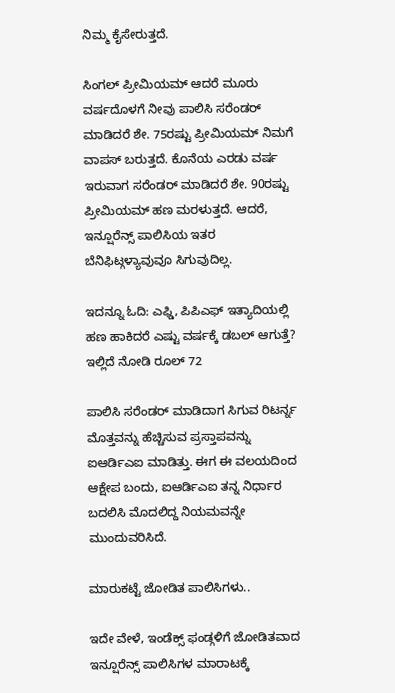ನಿಮ್ಮ ಕೈಸೇರುತ್ತದೆ.

ಸಿಂಗಲ್ ಪ್ರೀಮಿಯಮ್ ಆದರೆ ಮೂರು ವರ್ಷದೊಳಗೆ ನೀವು ಪಾಲಿಸಿ ಸರೆಂಡರ್ ಮಾಡಿದರೆ ಶೇ. 75ರಷ್ಟು ಪ್ರೀಮಿಯಮ್ ನಿಮಗೆ ವಾಪಸ್ ಬರುತ್ತದೆ. ಕೊನೆಯ ಎರಡು ವರ್ಷ ಇರುವಾಗ ಸರೆಂಡರ್ ಮಾಡಿದರೆ ಶೇ. 90ರಷ್ಟು ಪ್ರೀಮಿಯಮ್ ಹಣ ಮರಳುತ್ತದೆ. ಆದರೆ, ಇನ್ಷೂರೆನ್ಸ್ ಪಾಲಿಸಿಯ ಇತರ ಬೆನಿಫಿಟ್ಗಳ್ಯಾವುವೂ ಸಿಗುವುದಿಲ್ಲ.

ಇದನ್ನೂ ಓದಿ: ಎಫ್ಡಿ, ಪಿಪಿಎಫ್ ಇತ್ಯಾದಿಯಲ್ಲಿ ಹಣ ಹಾಕಿದರೆ ಎಷ್ಟು ವರ್ಷಕ್ಕೆ ಡಬಲ್ ಆಗುತ್ತೆ? ಇಲ್ಲಿದೆ ನೋಡಿ ರೂಲ್ 72

ಪಾಲಿಸಿ ಸರೆಂಡರ್ ಮಾಡಿದಾಗ ಸಿಗುವ ರಿಟರ್ನ್ನ ಮೊತ್ತವನ್ನು ಹೆಚ್ಚಿಸುವ ಪ್ರಸ್ತಾಪವನ್ನು ಐಆರ್ಡಿಎಐ ಮಾಡಿತ್ತು. ಈಗ ಈ ವಲಯದಿಂದ ಆಕ್ಷೇಪ ಬಂದು, ಐಆರ್ಡಿಎಐ ತನ್ನ ನಿರ್ಧಾರ ಬದಲಿಸಿ ಮೊದಲಿದ್ದ ನಿಯಮವನ್ನೇ ಮುಂದುವರಿಸಿದೆ.

ಮಾರುಕಟ್ಟೆ ಜೋಡಿತ ಪಾಲಿಸಿಗಳು..

ಇದೇ ವೇಳೆ, ಇಂಡೆಕ್ಸ್ ಫಂಡ್ಗಳಿಗೆ ಜೋಡಿತವಾದ ಇನ್ಷೂರೆನ್ಸ್ ಪಾಲಿಸಿಗಳ ಮಾರಾಟಕ್ಕೆ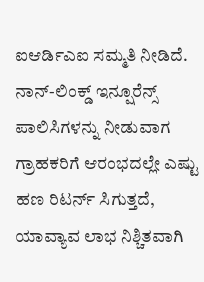ಐಆರ್ಡಿಎಐ ಸಮ್ಮತಿ ನೀಡಿದೆ. ನಾನ್-ಲಿಂಕ್ಡ್ ಇನ್ಷೂರೆನ್ಸ್ ಪಾಲಿಸಿಗಳನ್ನು ನೀಡುವಾಗ ಗ್ರಾಹಕರಿಗೆ ಆರಂಭದಲ್ಲೇ ಎಷ್ಟು ಹಣ ರಿಟರ್ನ್ ಸಿಗುತ್ತದೆ, ಯಾವ್ಯಾವ ಲಾಭ ನಿಶ್ಚಿತವಾಗಿ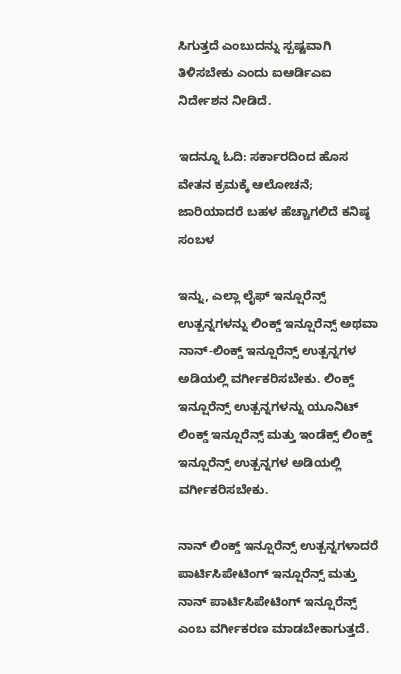ಸಿಗುತ್ತದೆ ಎಂಬುದನ್ನು ಸ್ಪಷ್ಟವಾಗಿ ತಿಳಿಸಬೇಕು ಎಂದು ಐಆರ್ಡಿಎಐ ನಿರ್ದೇಶನ ನೀಡಿದೆ.

ಇದನ್ನೂ ಓದಿ: ಸರ್ಕಾರದಿಂದ ಹೊಸ ವೇತನ ಕ್ರಮಕ್ಕೆ ಆಲೋಚನೆ; ಜಾರಿಯಾದರೆ ಬಹಳ ಹೆಚ್ಚಾಗಲಿದೆ ಕನಿಷ್ಠ ಸಂಬಳ

ಇನ್ನು, ಎಲ್ಲಾ ಲೈಫ್ ಇನ್ಷೂರೆನ್ಸ್ ಉತ್ಪನ್ನಗಳನ್ನು ಲಿಂಕ್ಡ್ ಇನ್ಷೂರೆನ್ಸ್ ಅಥವಾ ನಾನ್-ಲಿಂಕ್ಡ್ ಇನ್ಷೂರೆನ್ಸ್ ಉತ್ಪನ್ನಗಳ ಅಡಿಯಲ್ಲಿ ವರ್ಗೀಕರಿಸಬೇಕು. ಲಿಂಕ್ಡ್ ಇನ್ಷೂರೆನ್ಸ್ ಉತ್ಪನ್ನಗಳನ್ನು ಯೂನಿಟ್ ಲಿಂಕ್ಡ್ ಇನ್ಷೂರೆನ್ಸ್ ಮತ್ತು ಇಂಡೆಕ್ಸ್ ಲಿಂಕ್ಡ್ ಇನ್ಷೂರೆನ್ಸ್ ಉತ್ಪನ್ನಗಳ ಅಡಿಯಲ್ಲಿ ವರ್ಗೀಕರಿಸಬೇಕು.

ನಾನ್ ಲಿಂಕ್ಡ್ ಇನ್ಷೂರೆನ್ಸ್ ಉತ್ಪನ್ನಗಳಾದರೆ ಪಾರ್ಟಿಸಿಪೇಟಿಂಗ್ ಇನ್ಷೂರೆನ್ಸ್ ಮತ್ತು ನಾನ್ ಪಾರ್ಟಿಸಿಪೇಟಿಂಗ್ ಇನ್ಷೂರೆನ್ಸ್ ಎಂಬ ವರ್ಗೀಕರಣ ಮಾಡಬೇಕಾಗುತ್ತದೆ.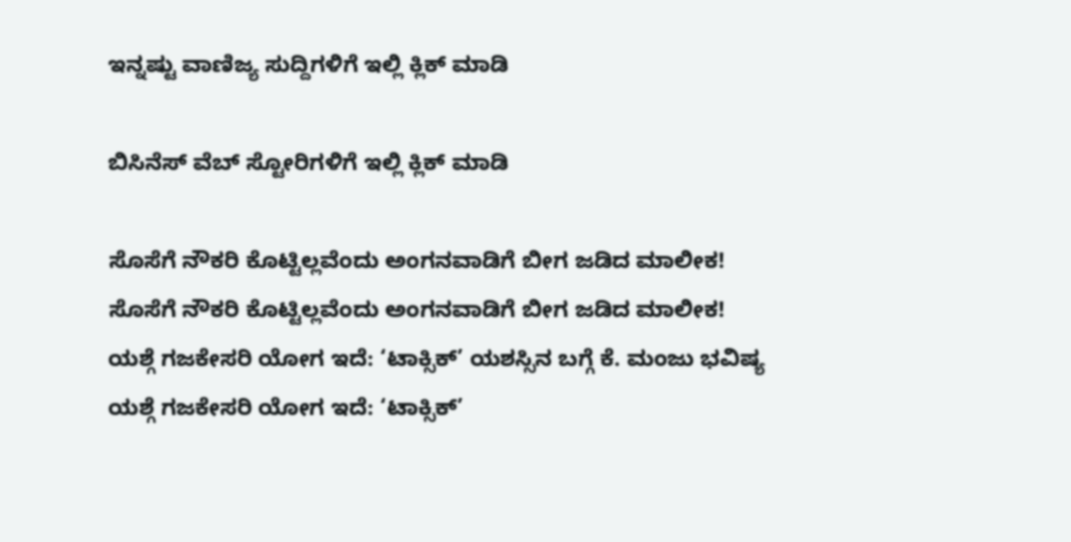ಇನ್ನಷ್ಟು ವಾಣಿಜ್ಯ ಸುದ್ದಿಗಳಿಗೆ ಇಲ್ಲಿ ಕ್ಲಿಕ್ ಮಾಡಿ

ಬಿಸಿನೆಸ್ ವೆಬ್ ಸ್ಟೋರಿಗಳಿಗೆ ಇಲ್ಲಿ ಕ್ಲಿಕ್ ಮಾಡಿ

ಸೊಸೆಗೆ ನೌಕರಿ ಕೊಟ್ಟಿಲ್ಲವೆಂದು ಅಂಗನವಾಡಿಗೆ ಬೀಗ ಜಡಿದ ಮಾಲೀಕ!
ಸೊಸೆಗೆ ನೌಕರಿ ಕೊಟ್ಟಿಲ್ಲವೆಂದು ಅಂಗನವಾಡಿಗೆ ಬೀಗ ಜಡಿದ ಮಾಲೀಕ!
ಯಶ್ಗೆ ಗಜಕೇಸರಿ ಯೋಗ ಇದೆ: ‘ಟಾಕ್ಸಿಕ್’ ಯಶಸ್ಸಿನ ಬಗ್ಗೆ ಕೆ. ಮಂಜು ಭವಿಷ್ಯ
ಯಶ್ಗೆ ಗಜಕೇಸರಿ ಯೋಗ ಇದೆ: ‘ಟಾಕ್ಸಿಕ್’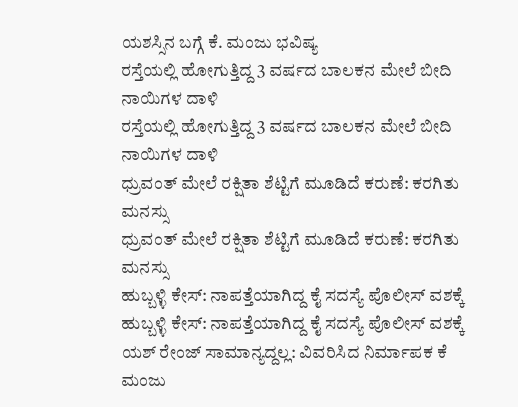ಯಶಸ್ಸಿನ ಬಗ್ಗೆ ಕೆ. ಮಂಜು ಭವಿಷ್ಯ
ರಸ್ತೆಯಲ್ಲಿ ಹೋಗುತ್ತಿದ್ದ 3 ವರ್ಷದ ಬಾಲಕನ ಮೇಲೆ ಬೀದಿ ನಾಯಿಗಳ ದಾಳಿ
ರಸ್ತೆಯಲ್ಲಿ ಹೋಗುತ್ತಿದ್ದ 3 ವರ್ಷದ ಬಾಲಕನ ಮೇಲೆ ಬೀದಿ ನಾಯಿಗಳ ದಾಳಿ
ಧ್ರುವಂತ್ ಮೇಲೆ ರಕ್ಷಿತಾ ಶೆಟ್ಟಿಗೆ ಮೂಡಿದೆ ಕರುಣೆ: ಕರಗಿತು ಮನಸ್ಸು
ಧ್ರುವಂತ್ ಮೇಲೆ ರಕ್ಷಿತಾ ಶೆಟ್ಟಿಗೆ ಮೂಡಿದೆ ಕರುಣೆ: ಕರಗಿತು ಮನಸ್ಸು
ಹುಬ್ಬಳ್ಳಿ ಕೇಸ್: ನಾಪತ್ತೆಯಾಗಿದ್ದ ಕೈ ಸದಸ್ಯೆ ಪೊಲೀಸ್ ವಶಕ್ಕೆ
ಹುಬ್ಬಳ್ಳಿ ಕೇಸ್: ನಾಪತ್ತೆಯಾಗಿದ್ದ ಕೈ ಸದಸ್ಯೆ ಪೊಲೀಸ್ ವಶಕ್ಕೆ
ಯಶ್ ರೇಂಜ್ ಸಾಮಾನ್ಯದ್ದಲ್ಲ: ವಿವರಿಸಿದ ನಿರ್ಮಾಪಕ ಕೆ ಮಂಜು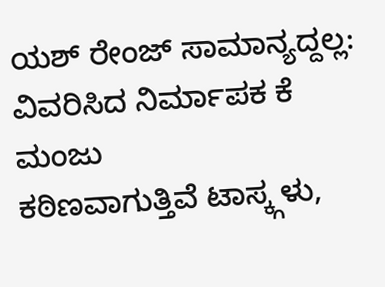ಯಶ್ ರೇಂಜ್ ಸಾಮಾನ್ಯದ್ದಲ್ಲ: ವಿವರಿಸಿದ ನಿರ್ಮಾಪಕ ಕೆ ಮಂಜು
ಕಠಿಣವಾಗುತ್ತಿವೆ ಟಾಸ್ಕ್ಗಳು,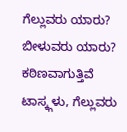ಗೆಲ್ಲುವರು ಯಾರು? ಬೀಳುವರು ಯಾರು?
ಕಠಿಣವಾಗುತ್ತಿವೆ ಟಾಸ್ಕ್ಗಳು, ಗೆಲ್ಲುವರು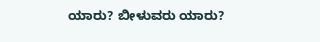ಯಾರು? ಬೀಳುವರು ಯಾರು?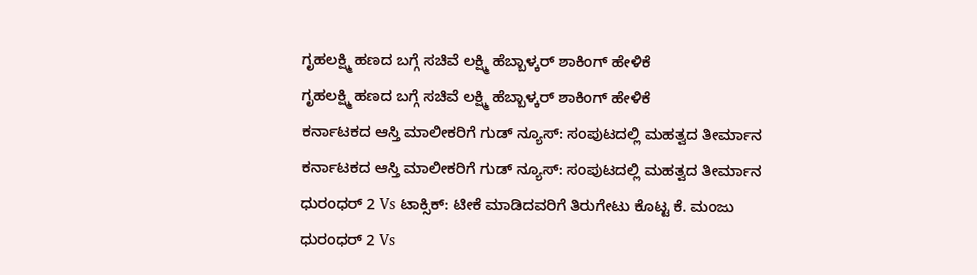ಗೃಹಲಕ್ಷ್ಮಿ ಹಣದ ಬಗ್ಗೆ ಸಚಿವೆ ಲಕ್ಷ್ಮಿ ಹೆಬ್ಬಾಳ್ಕರ್ ಶಾಕಿಂಗ್ ಹೇಳಿಕೆ
ಗೃಹಲಕ್ಷ್ಮಿ ಹಣದ ಬಗ್ಗೆ ಸಚಿವೆ ಲಕ್ಷ್ಮಿ ಹೆಬ್ಬಾಳ್ಕರ್ ಶಾಕಿಂಗ್ ಹೇಳಿಕೆ
ಕರ್ನಾಟಕದ ಆಸ್ತಿ ಮಾಲೀಕರಿಗೆ ಗುಡ್ ನ್ಯೂಸ್: ಸಂಪುಟದಲ್ಲಿ ಮಹತ್ವದ ತೀರ್ಮಾನ
ಕರ್ನಾಟಕದ ಆಸ್ತಿ ಮಾಲೀಕರಿಗೆ ಗುಡ್ ನ್ಯೂಸ್: ಸಂಪುಟದಲ್ಲಿ ಮಹತ್ವದ ತೀರ್ಮಾನ
ಧುರಂಧರ್ 2 Vs ಟಾಕ್ಸಿಕ್: ಟೀಕೆ ಮಾಡಿದವರಿಗೆ ತಿರುಗೇಟು ಕೊಟ್ಟ ಕೆ. ಮಂಜು
ಧುರಂಧರ್ 2 Vs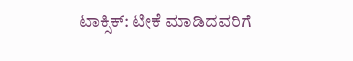ಟಾಕ್ಸಿಕ್: ಟೀಕೆ ಮಾಡಿದವರಿಗೆ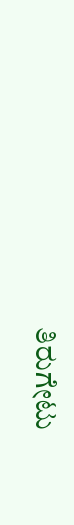ತಿರುಗೇಟು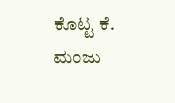ಕೊಟ್ಟ ಕೆ. ಮಂಜು